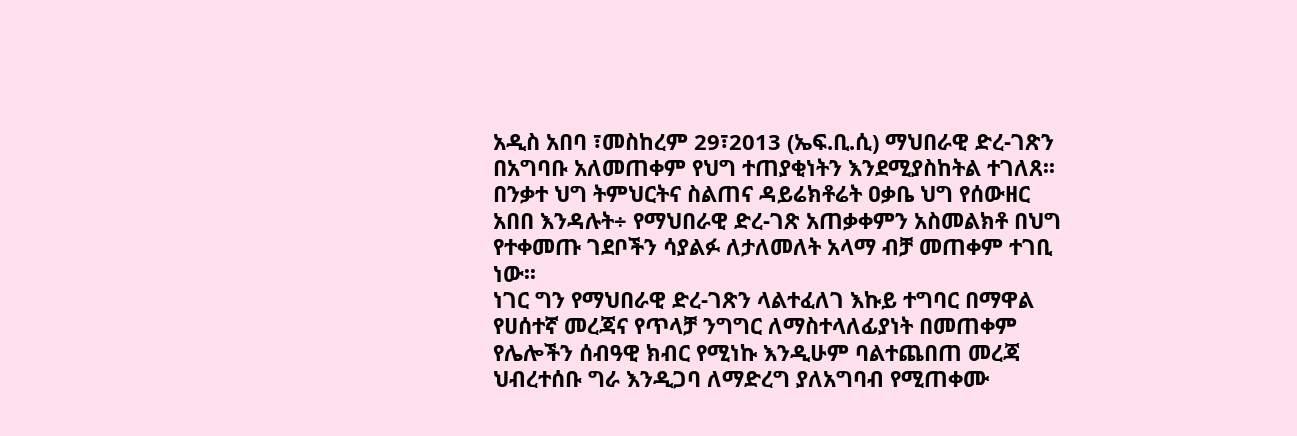አዲስ አበባ ፣መስከረም 29፣2013 (ኤፍ.ቢ.ሲ) ማህበራዊ ድረ-ገጽን በአግባቡ አለመጠቀም የህግ ተጠያቂነትን እንደሚያስከትል ተገለጸ፡፡
በንቃተ ህግ ትምህርትና ስልጠና ዳይሬክቶሬት ዐቃቤ ህግ የሰውዘር አበበ እንዳሉት÷ የማህበራዊ ድረ-ገጽ አጠቃቀምን አስመልክቶ በህግ የተቀመጡ ገደቦችን ሳያልፉ ለታለመለት አላማ ብቻ መጠቀም ተገቢ ነው፡፡
ነገር ግን የማህበራዊ ድረ-ገጽን ላልተፈለገ እኩይ ተግባር በማዋል የሀሰተኛ መረጃና የጥላቻ ንግግር ለማስተላለፊያነት በመጠቀም የሌሎችን ሰብዓዊ ክብር የሚነኩ እንዲሁም ባልተጨበጠ መረጃ ህብረተሰቡ ግራ እንዲጋባ ለማድረግ ያለአግባብ የሚጠቀሙ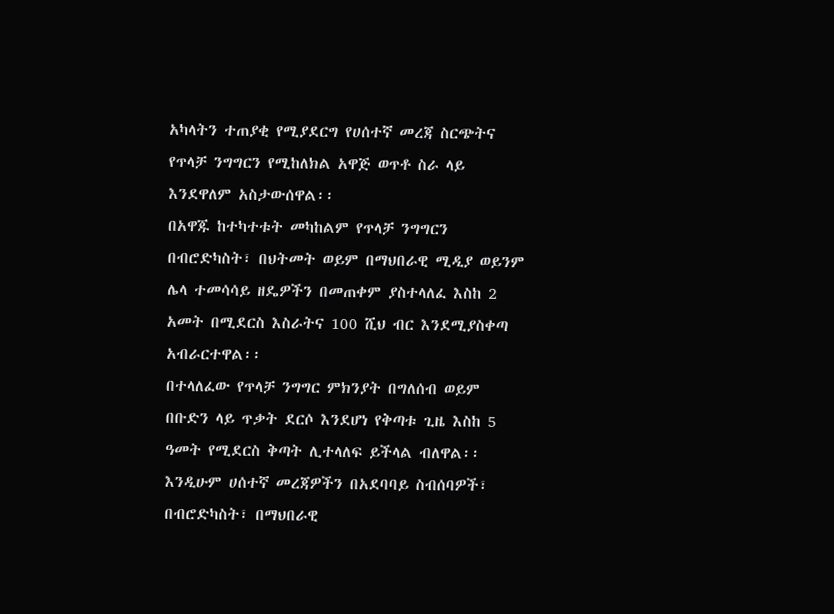አካላትን ተጠያቂ የሚያደርግ የሀሰተኛ መረጃ ስርጭትና የጥላቻ ንግግርን የሚከለክል አዋጅ ወጥቶ ስራ ላይ እንደዋለም አስታውሰዋል፡፡
በአዋጁ ከተካተቱት መካከልም የጥላቻ ንግግርን በብሮድካስት፣ በህትመት ወይም በማህበራዊ ሚዲያ ወይንም ሌላ ተመሳሳይ ዘዴዎችን በመጠቀም ያስተላለፈ እስከ 2 አመት በሚደርስ እስራትና 100 ሺህ ብር እንደሚያስቀጣ አብራርተዋል፡፡
በተላለፈው የጥላቻ ንግግር ምክንያት በግለሰብ ወይም በቡድን ላይ ጥቃት ደርሶ እንደሆነ የቅጣቱ ጊዜ እስከ 5 ዓመት የሚደርስ ቅጣት ሊተላለፍ ይችላል ብለዋል፡፡
እንዲሁም ሀሰተኛ መረጃዎችን በአደባባይ ስብሰባዎች፣ በብሮድካስት፣ በማህበራዊ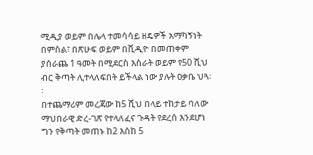ሚዲያ ወይም በሌላ ተመሳሳይ ዘዴዎች አማካኝነት በምስል፣ በጽሁፍ ወይም በቪዲዮ በመጠቀም ያሰራጨ 1 ዓመት በሚደርስ እስራት ወይም የ50 ሺህ ብር ቅጣት ሊተላለፍበት ይችላል ነው ያሉት ዐቃቤ ህጓ፡፡
በተጨማሪም መረጃው ከ5 ሺህ በላይ ተከታይ ባለው ማህበራዊ ድረ-ገጽ የተላለፈና ጉዳት የደረሰ እንደሆነ ግን የቅጣት መጠኑ ከ2 እስከ 5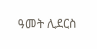ዓመት ሊደርስ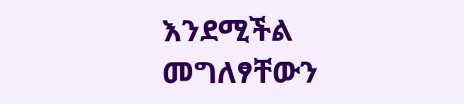እንደሚችል መግለፃቸውን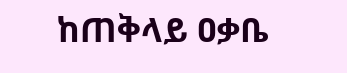ከጠቅላይ ዐቃቤ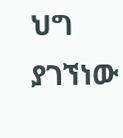ህግ ያገኘነው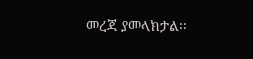መረጃ ያመላክታል፡፡